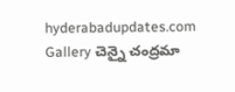hyderabadupdates.com Gallery చెన్నై చంద్ర‌మా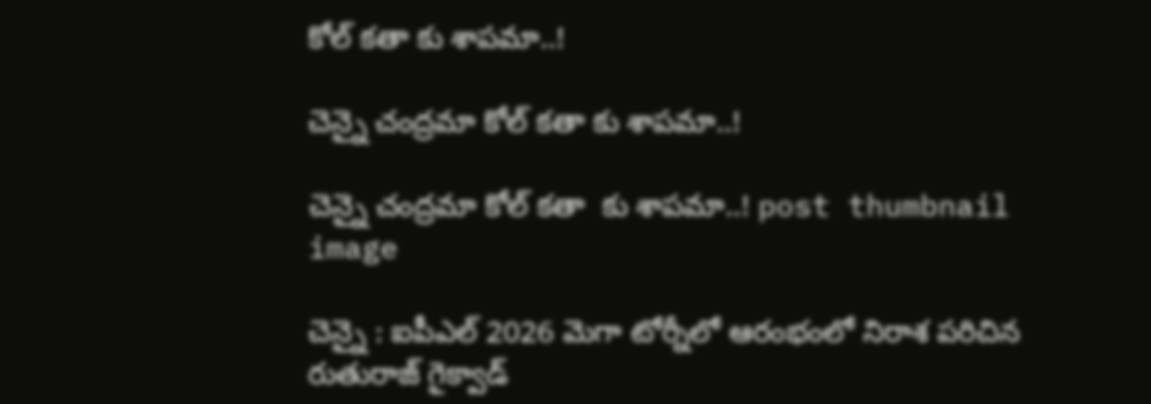కోల్ క‌తా కు శాప‌మా..!

చెన్నై చంద్ర‌మా కోల్ క‌తా కు శాప‌మా..!

చెన్నై చంద్ర‌మా కోల్ క‌తా  కు శాప‌మా..! post thumbnail image

చెన్నై : ఐపీఎల్ 2026 మెగా టోర్నీలో ఆరంభంలో నిరాశ ప‌రిచిన రుతురాజ్ గైక్వాడ్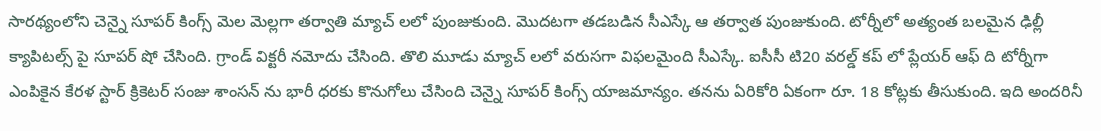సార‌థ్యంలోని చెన్నై సూప‌ర్ కింగ్స్ మెల మెల్ల‌గా త‌ర్వాతి మ్యాచ్ ల‌లో పుంజుకుంది. మొద‌ట‌గా త‌డ‌బ‌డిన సీఎస్కే ఆ త‌ర్వాత పుంజుకుంది. టోర్నీలో అత్యంత బ‌ల‌మైన ఢిల్లీ క్యాపిటల్స్ పై సూప‌ర్ షో చేసింది. గ్రాండ్ విక్ట‌రీ న‌మోదు చేసింది. తొలి మూడు మ్యాచ్ ల‌లో వ‌రుస‌గా విఫ‌ల‌మైంది సీఎస్కే. ఐసీసీ టి20 వ‌ర‌ల్డ్ క‌ప్ లో ప్లేయ‌ర్ ఆఫ్ ది టోర్నీగా ఎంపికైన కేర‌ళ స్టార్ క్రికెట‌ర్ సంజు శాంస‌న్ ను భారీ ధ‌ర‌కు కొనుగోలు చేసింది చెన్నై సూప‌ర్ కింగ్స్ యాజ‌మాన్యం. త‌న‌ను ఏరికోరి ఏకంగా రూ. 18 కోట్ల‌కు తీసుకుంది. ఇది అంద‌రినీ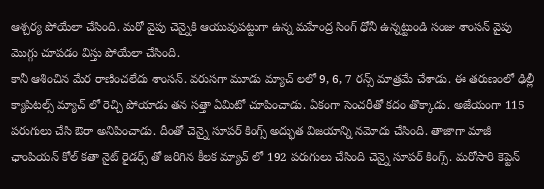ఆశ్చ‌ర్య పోయేలా చేసింది. మ‌రో వైపు చెన్నైకి ఆయువుప‌ట్టుగా ఉన్న మ‌హేంద్ర సింగ్ ధోనీ ఉన్న‌ట్టుండి సంజు శాంస‌న్ వైపు మొగ్గు చూపడం విస్తు పోయేలా చేసింది.
కానీ ఆశించిన మేర రాణించ‌లేదు శాంస‌న్. వ‌రుస‌గా మూడు మ్యాచ్ ల‌లో 9, 6, 7 ర‌న్స్ మాత్ర‌మే చేశాడు. ఈ త‌రుణంలో ఢిల్లీ క్యాపిట‌ల్స్ మ్యాచ్ లో రెచ్చి పోయాడు త‌న స‌త్తా ఏమిటో చూపించాడు. ఏకంగా సెంచ‌రీతో క‌దం తొక్కాడు. అజేయంగా 115 ప‌రుగులు చేసి ఔరా అనిపించాడు. దీంతో చెన్నై సూపర్ కింగ్స్ అద్భుత విజ‌యాన్ని న‌మోదు చేసింది. తాజాగా మాజీ ఛాంపియ‌న్ కోల్ క‌తా నైట్ రైడ‌ర్స్ తో జ‌రిగిన కీల‌క మ్యాచ్ లో 192 ప‌రుగులు చేసింది చెన్నై సూప‌ర్ కింగ్స్. మ‌రోసారి కెప్టెన్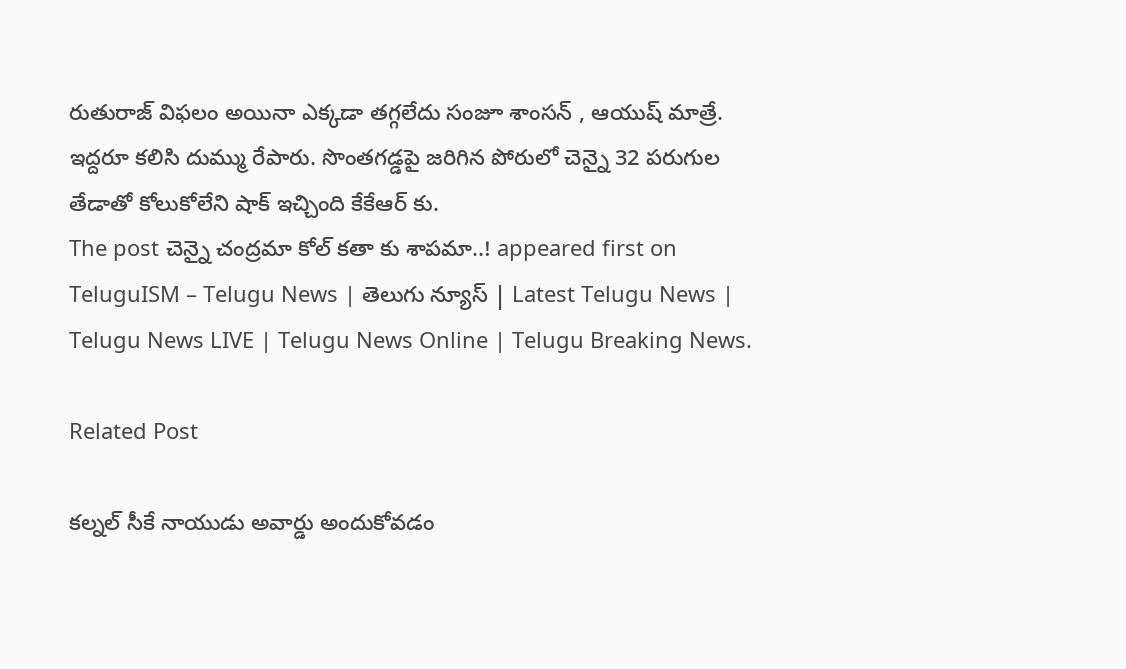రుతురాజ్ విఫ‌లం అయినా ఎక్క‌డా త‌గ్గ‌లేదు సంజూ శాంస‌న్ , ఆయుష్ మాత్రే. ఇద్ద‌రూ క‌లిసి దుమ్ము రేపారు. సొంతగడ్డపై జరిగిన పోరులో చెన్నై 32 పరుగుల తేడాతో కోలుకోలేని షాక్ ఇచ్చింది కేకేఆర్ కు.
The post చెన్నై చంద్ర‌మా కోల్ క‌తా కు శాప‌మా..! appeared first on TeluguISM – Telugu News | తెలుగు న్యూస్ | Latest Telugu News | Telugu News LIVE | Telugu News Online | Telugu Breaking News.

Related Post

క‌ల్న‌ల్ సీకే నాయుడు అవార్డు అందుకోవ‌డం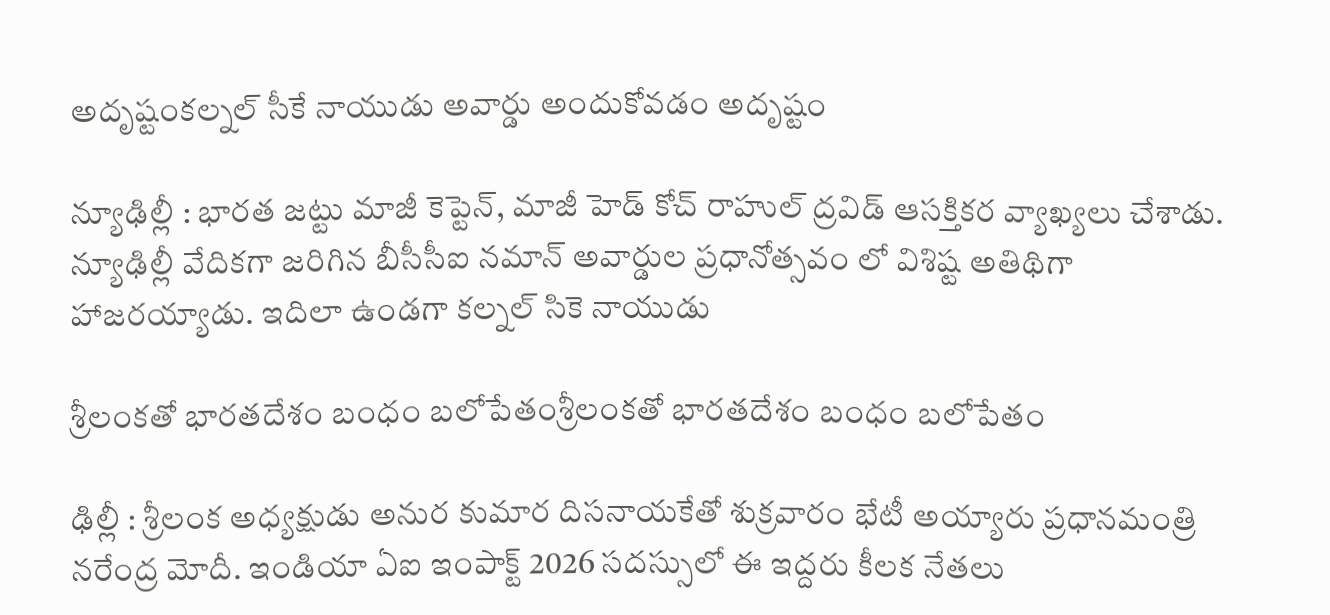అదృష్టంక‌ల్న‌ల్ సీకే నాయుడు అవార్డు అందుకోవ‌డం అదృష్టం

న్యూఢిల్లీ : భార‌త జ‌ట్టు మాజీ కెప్టెన్, మాజీ హెడ్ కోచ్ రాహుల్ ద్ర‌విడ్ ఆస‌క్తిక‌ర వ్యాఖ్య‌లు చేశాడు. న్యూఢిల్లీ వేదిక‌గా జ‌రిగిన బీసీసీఐ న‌మాన్ అవార్డుల ప్ర‌ధానోత్స‌వం లో విశిష్ట అతిథిగా హాజ‌ర‌య్యాడు. ఇదిలా ఉండగా కల్నల్ సికె నాయుడు

శ్రీ‌లంక‌తో భార‌త‌దేశం బంధం బ‌లోపేతంశ్రీ‌లంక‌తో భార‌త‌దేశం బంధం బ‌లోపేతం

ఢిల్లీ : శ్రీ‌లంక అధ్య‌క్షుడు అనుర కుమార దిస‌నాయ‌కేతో శుక్ర‌వారం భేటీ అయ్యారు ప్ర‌ధాన‌మంత్రి న‌రేంద్ర మోదీ. ఇండియా ఏఐ ఇంపాక్ట్ 2026 స‌ద‌స్సులో ఈ ఇద్ద‌రు కీల‌క నేత‌లు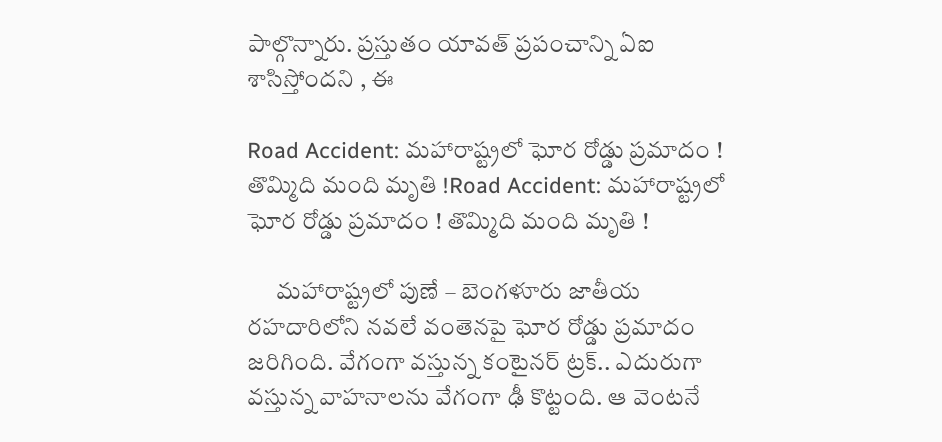పాల్గొన్నారు. ప్ర‌స్తుతం యావ‌త్ ప్ర‌పంచాన్ని ఏఐ శాసిస్తోంద‌ని , ఈ

Road Accident: మహారాష్ట్రలో ఘోర రోడ్డు ప్రమాదం ! తొమ్మిది మంది మృతి !Road Accident: మహారాష్ట్రలో ఘోర రోడ్డు ప్రమాదం ! తొమ్మిది మంది మృతి !

      మహారాష్ట్రలో పుణే – బెంగళూరు జాతీయ రహదారిలోని నవలే వంతెనపై ఘోర రోడ్డు ప్రమాదం జరిగింది. వేగంగా వస్తున్న కంటైనర్ ట్రక్.. ఎదురుగా వస్తున్న వాహనాలను వేగంగా ఢీ కొట్టంది. ఆ వెంటనే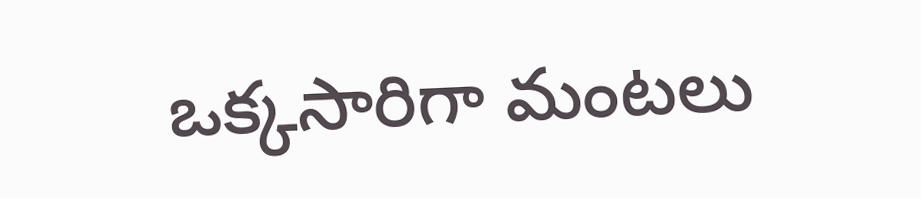ఒక్కసారిగా మంటలు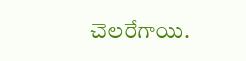చెలరేగాయి.